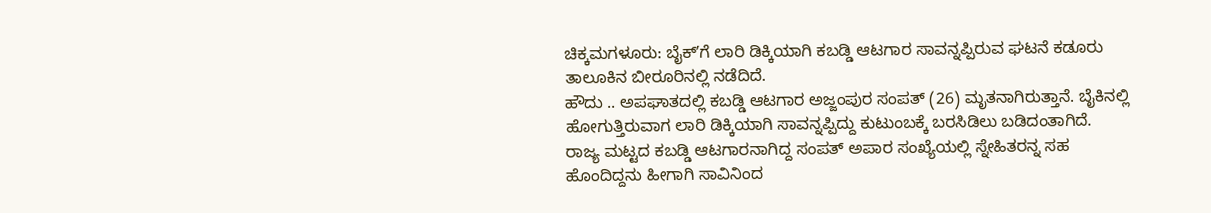ಚಿಕ್ಕಮಗಳೂರು: ಬೈಕ್ʼಗೆ ಲಾರಿ ಡಿಕ್ಕಿಯಾಗಿ ಕಬಡ್ಡಿ ಆಟಗಾರ ಸಾವನ್ನಪ್ಪಿರುವ ಘಟನೆ ಕಡೂರು ತಾಲೂಕಿನ ಬೀರೂರಿನಲ್ಲಿ ನಡೆದಿದೆ.
ಹೌದು .. ಅಪಘಾತದಲ್ಲಿ ಕಬಡ್ಡಿ ಆಟಗಾರ ಅಜ್ಜಂಪುರ ಸಂಪತ್ (26) ಮೃತನಾಗಿರುತ್ತಾನೆ. ಬೈಕಿನಲ್ಲಿ ಹೋಗುತ್ತಿರುವಾಗ ಲಾರಿ ಡಿಕ್ಕಿಯಾಗಿ ಸಾವನ್ನಪ್ಪಿದ್ದು ಕುಟುಂಬಕ್ಕೆ ಬರಸಿಡಿಲು ಬಡಿದಂತಾಗಿದೆ.
ರಾಜ್ಯ ಮಟ್ಟದ ಕಬಡ್ಡಿ ಆಟಗಾರನಾಗಿದ್ದ ಸಂಪತ್ ಅಪಾರ ಸಂಖ್ಯೆಯಲ್ಲಿ ಸ್ನೇಹಿತರನ್ನ ಸಹ ಹೊಂದಿದ್ದನು ಹೀಗಾಗಿ ಸಾವಿನಿಂದ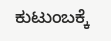ಕುಟುಂಬಕ್ಕೆ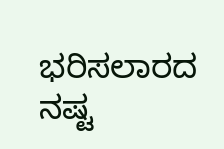ಭರಿಸಲಾರದ ನಷ್ಟ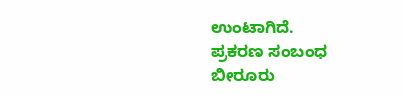ಉಂಟಾಗಿದೆ.
ಪ್ರಕರಣ ಸಂಬಂಧ ಬೀರೂರು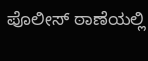ಪೊಲೀಸ್ ಠಾಣೆಯಲ್ಲಿ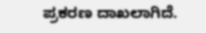ಪ್ರಕರಣ ದಾಖಲಾಗಿದೆ.